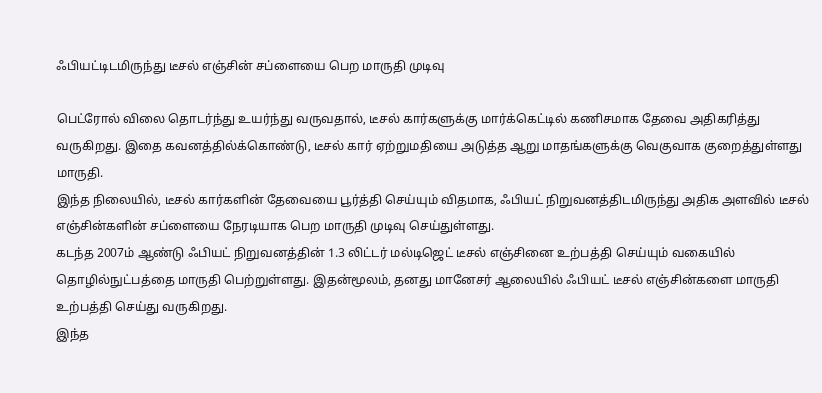ஃபியட்டிடமிருந்து டீசல் எஞ்சின் சப்ளையை பெற மாருதி முடிவு

பெட்ரோல் விலை தொடர்ந்து உயர்ந்து வருவதால், டீசல் கார்களுக்கு மார்க்கெட்டில் கணிசமாக தேவை அதிகரித்து வருகிறது. இதை கவனத்தில்க்கொண்டு, டீசல் கார் ஏற்றுமதியை அடுத்த ஆறு மாதங்களுக்கு வெகுவாக குறைத்துள்ளது மாருதி.
இந்த நிலையில், டீசல் கார்களின் தேவையை பூர்த்தி செய்யும் விதமாக, ஃபியட் நிறுவனத்திடமிருந்து அதிக அளவில் டீசல் எஞ்சின்களின் சப்ளையை நேரடியாக பெற மாருதி முடிவு செய்துள்ளது.
கடந்த 2007ம் ஆண்டு ஃபியட் நிறுவனத்தின் 1.3 லிட்டர் மல்டிஜெட் டீசல் எஞ்சினை உற்பத்தி செய்யும் வகையில் தொழில்நுட்பத்தை மாருதி பெற்றுள்ளது. இதன்மூலம், தனது மானேசர் ஆலையில் ஃபியட் டீசல் எஞ்சின்களை மாருதி உற்பத்தி செய்து வருகிறது.
இந்த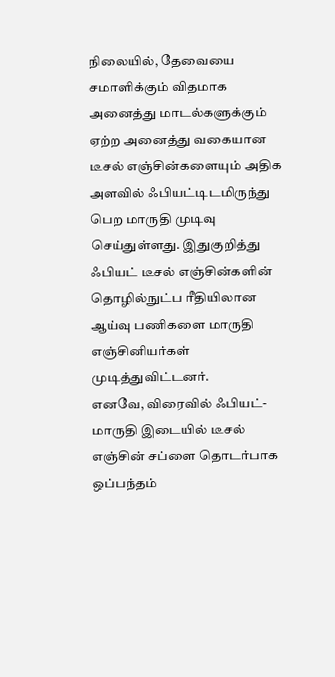நிலையில், தேவையை சமாளிக்கும் விதமாக அனைத்து மாடல்களுக்கும் ஏற்ற அனைத்து வகையான டீசல் எஞ்சின்களையும் அதிக அளவில் ஃபியட்டிடமிருந்து பெற மாருதி முடிவு செய்துள்ளது. இதுகுறித்து ஃபியட் டீசல் எஞ்சின்களின் தொழில்நுட்ப ரீதியிலான ஆய்வு பணிகளை மாருதி எஞ்சினியர்கள் முடித்துவிட்டனர்.
எனவே, விரைவில் ஃபியட்- மாருதி இடையில் டீசல் எஞ்சின் சப்ளை தொடர்பாக ஒப்பந்தம்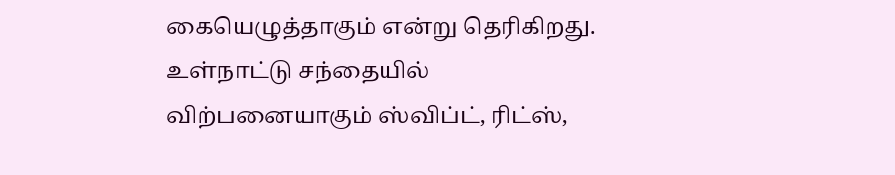கையெழுத்தாகும் என்று தெரிகிறது. உள்நாட்டு சந்தையில் விற்பனையாகும் ஸ்விப்ட், ரிட்ஸ்,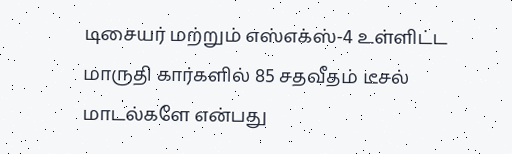டிசையர் மற்றும் எஸ்எக்ஸ்-4 உள்ளிட்ட மாருதி கார்களில் 85 சதவீதம் டீசல் மாடல்களே என்பது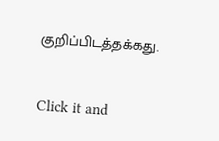குறிப்பிடத்தக்கது.


Click it and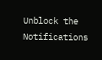Unblock the Notifications